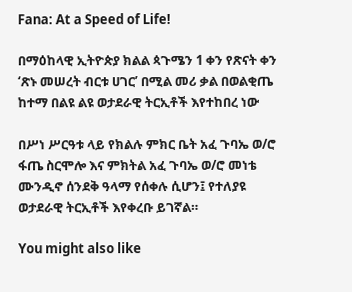Fana: At a Speed of Life!

በማዕከላዊ ኢትዮጵያ ክልል ጳጉሜን 1 ቀን የጽናት ቀን ‘ጽኑ መሠረት ብርቱ ሀገር’ በሚል መሪ ቃል በወልቂጤ ከተማ በልዩ ልዩ ወታደራዊ ትርኢቶች እየተከበረ ነው

በሥነ ሥርዓቱ ላይ የክልሉ ምክር ቤት አፈ ጉባኤ ወ/ሮ ፋጤ ስርሞሎ እና ምክትል አፈ ጉባኤ ወ/ሮ መነቴ ሙንዲኖ ሰንደቅ ዓላማ የሰቀሉ ሲሆን፤ የተለያዩ ወታደራዊ ትርኢቶች እየቀረቡ ይገኛል።

You might also like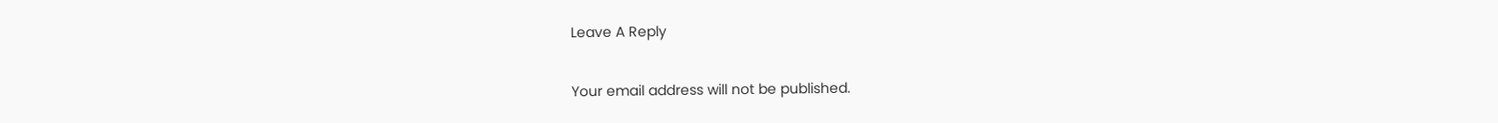Leave A Reply

Your email address will not be published.